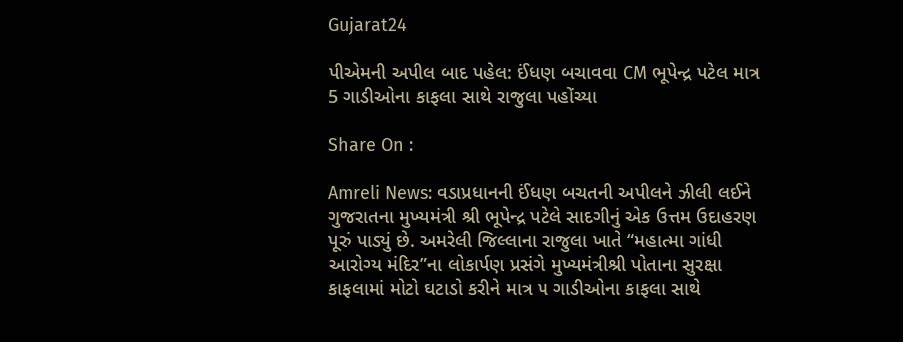Gujarat24

પીએમની અપીલ બાદ પહેલ: ઈંધણ બચાવવા CM ભૂપેન્દ્ર પટેલ માત્ર 5 ગાડીઓના કાફલા સાથે રાજુલા પહોંચ્યા

Share On :

Amreli News: વડાપ્રધાનની ઈંધણ બચતની અપીલને ઝીલી લઈને ગુજરાતના મુખ્યમંત્રી શ્રી ભૂપેન્દ્ર પટેલે સાદગીનું એક ઉત્તમ ઉદાહરણ પૂરું પાડ્યું છે. અમરેલી જિલ્લાના રાજુલા ખાતે “મહાત્મા ગાંધી આરોગ્ય મંદિર”ના લોકાર્પણ પ્રસંગે મુખ્યમંત્રીશ્રી પોતાના સુરક્ષા કાફલામાં મોટો ઘટાડો કરીને માત્ર ૫ ગાડીઓના કાફલા સાથે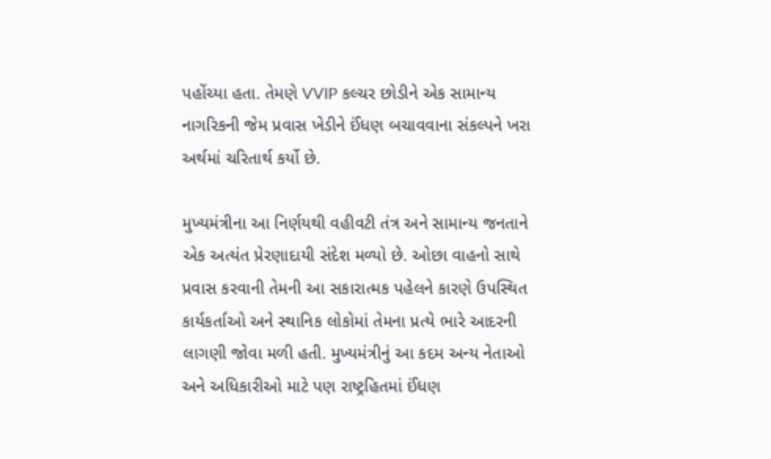પહોંચ્યા હતા. તેમણે VVIP કલ્ચર છોડીને એક સામાન્ય નાગરિકની જેમ પ્રવાસ ખેડીને ઈંધણ બચાવવાના સંકલ્પને ખરા અર્થમાં ચરિતાર્થ કર્યો છે.

મુખ્યમંત્રીના આ નિર્ણયથી વહીવટી તંત્ર અને સામાન્ય જનતાને એક અત્યંત પ્રેરણાદાયી સંદેશ મળ્યો છે. ઓછા વાહનો સાથે પ્રવાસ કરવાની તેમની આ સકારાત્મક પહેલને કારણે ઉપસ્થિત કાર્યકર્તાઓ અને સ્થાનિક લોકોમાં તેમના પ્રત્યે ભારે આદરની લાગણી જોવા મળી હતી. મુખ્યમંત્રીનું આ કદમ અન્ય નેતાઓ અને અધિકારીઓ માટે પણ રાષ્ટ્રહિતમાં ઈંધણ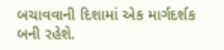બચાવવાની દિશામાં એક માર્ગદર્શક બની રહેશે.